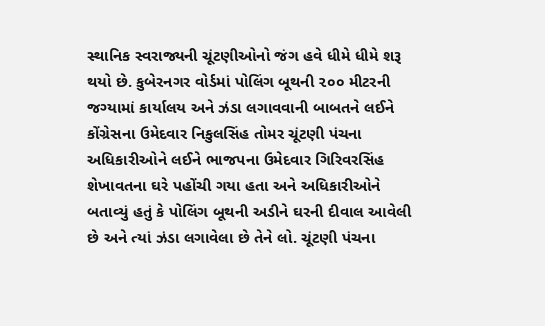સ્થાનિક સ્વરાજ્યની ચૂંટણીઓનો જંગ હવે ધીમે ધીમે શરૂ થયો છે. કુબેરનગર વોર્ડમાં પોલિંગ બૂથની ૨૦૦ મીટરની જગ્યામાં કાર્યાલય અને ઝંડા લગાવવાની બાબતને લઈને કોંગ્રેસના ઉમેદવાર નિકુલસિંહ તોમર ચૂંટણી પંચના અધિકારીઓને લઈને ભાજપના ઉમેદવાર ગિરિવરસિંહ શેખાવતના ઘરે પહોંચી ગયા હતા અને અધિકારીઓને બતાવ્યું હતું કે પોલિંગ બૂથની અડીને ઘરની દીવાલ આવેલી છે અને ત્યાં ઝંડા લગાવેલા છે તેને લો. ચૂંટણી પંચના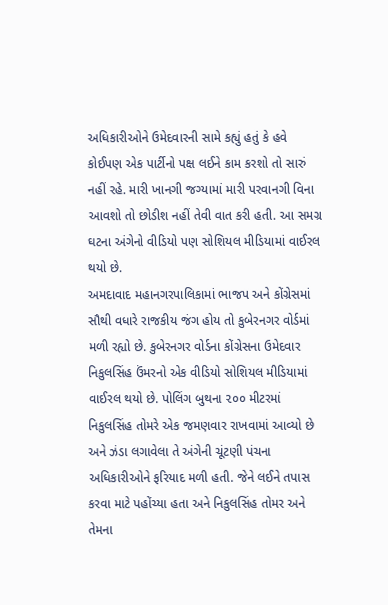અધિકારીઓને ઉમેદવારની સામે કહ્યું હતું કે હવે કોઈપણ એક પાર્ટીનો પક્ષ લઈને કામ કરશો તો સારું નહીં રહે. મારી ખાનગી જગ્યામાં મારી પરવાનગી વિના આવશો તો છોડીશ નહીં તેવી વાત કરી હતી. આ સમગ્ર ઘટના અંગેનો વીડિયો પણ સોશિયલ મીડિયામાં વાઈરલ થયો છે.
અમદાવાદ મહાનગરપાલિકામાં ભાજપ અને કોંગ્રેસમાં સૌથી વધારે રાજકીય જંગ હોય તો કુબેરનગર વોર્ડમાં મળી રહ્યો છે. કુબેરનગર વોર્ડના કોંગ્રેસના ઉમેદવાર નિકુલસિંહ ઉંમરનો એક વીડિયો સોશિયલ મીડિયામાં વાઈરલ થયો છે. પોલિંગ બુથના ૨૦૦ મીટરમાં નિકુલસિંહ તોમરે એક જમણવાર રાખવામાં આવ્યો છે અને ઝંડા લગાવેલા તે અંગેની ચૂંટણી પંચના અધિકારીઓને ફરિયાદ મળી હતી. જેને લઈને તપાસ કરવા માટે પહોંચ્યા હતા અને નિકુલસિંહ તોમર અને તેમના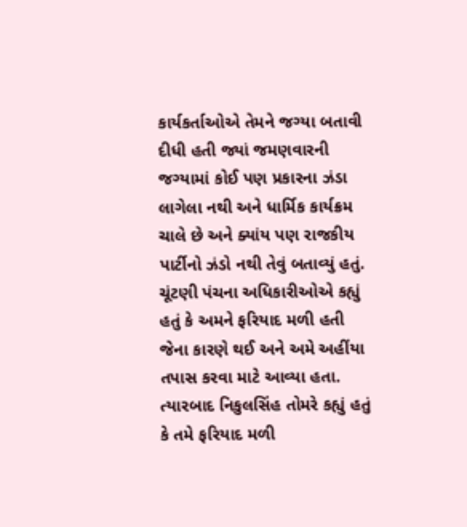કાર્યકર્તાઓએ તેમને જગ્યા બતાવી દીધી હતી જ્યાં જમણવારની જગ્યામાં કોઈ પણ પ્રકારના ઝંડા લાગેલા નથી અને ધાર્મિક કાર્યક્રમ ચાલે છે અને ક્યાંય પણ રાજકીય પાર્ટીનો ઝંડો નથી તેવું બતાવ્યું હતું.
ચૂંટણી પંચના અધિકારીઓએ કહ્યું હતું કે અમને ફરિયાદ મળી હતી જેના કારણે થઈ અને અમે અહીંયા તપાસ કરવા માટે આવ્યા હતા. ત્યારબાદ નિકુલસિંહ તોમરે કહ્યું હતું કે તમે ફરિયાદ મળી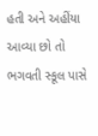હતી અને અહીંયા આવ્યા છો તો ભગવતી સ્કૂલ પાસે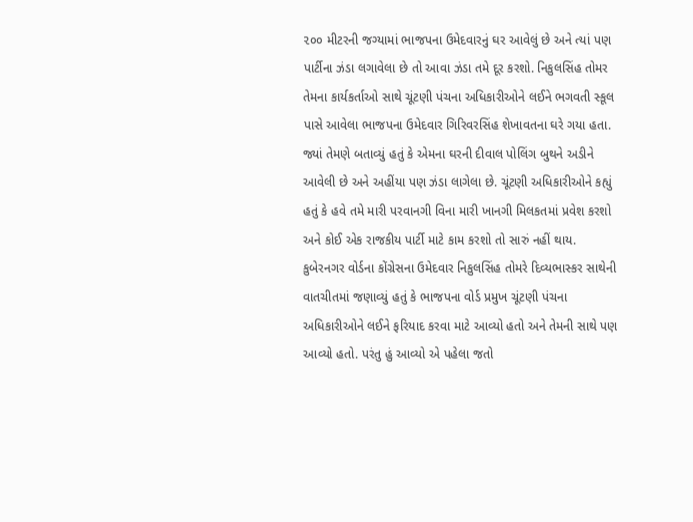૨૦૦ મીટરની જગ્યામાં ભાજપના ઉમેદવારનું ઘર આવેલું છે અને ત્યાં પણ પાર્ટીના ઝંડા લગાવેલા છે તો આવા ઝંડા તમે દૂર કરશો. નિકુલસિંહ તોમર તેમના કાર્યકર્તાઓ સાથે ચૂંટણી પંચના અધિકારીઓને લઈને ભગવતી સ્કૂલ પાસે આવેલા ભાજપના ઉમેદવાર ગિરિવરસિંહ શેખાવતના ઘરે ગયા હતા. જ્યાં તેમણે બતાવ્યું હતું કે એમના ઘરની દીવાલ પોલિંગ બુથને અડીને આવેલી છે અને અહીંયા પણ ઝંડા લાગેલા છે. ચૂંટણી અધિકારીઓને કહ્યું હતું કે હવે તમે મારી પરવાનગી વિના મારી ખાનગી મિલકતમાં પ્રવેશ કરશો અને કોઈ એક રાજકીય પાર્ટી માટે કામ કરશો તો સારું નહીં થાય.
કુબેરનગર વોર્ડના કોંગ્રેસના ઉમેદવાર નિકુલસિંહ તોમરે દિવ્યભાસ્કર સાથેની વાતચીતમાં જણાવ્યું હતું કે ભાજપના વોર્ડ પ્રમુખ ચૂંટણી પંચના અધિકારીઓને લઈને ફરિયાદ કરવા માટે આવ્યો હતો અને તેમની સાથે પણ આવ્યો હતો. પરંતુ હું આવ્યો એ પહેલા જતો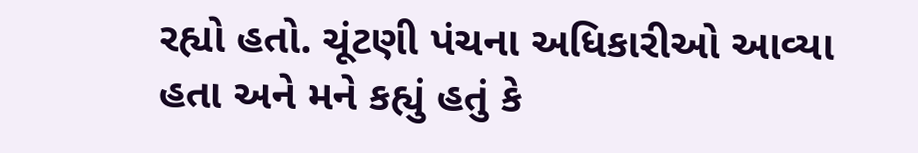રહ્યો હતો. ચૂંટણી પંચના અધિકારીઓ આવ્યા હતા અને મને કહ્યું હતું કે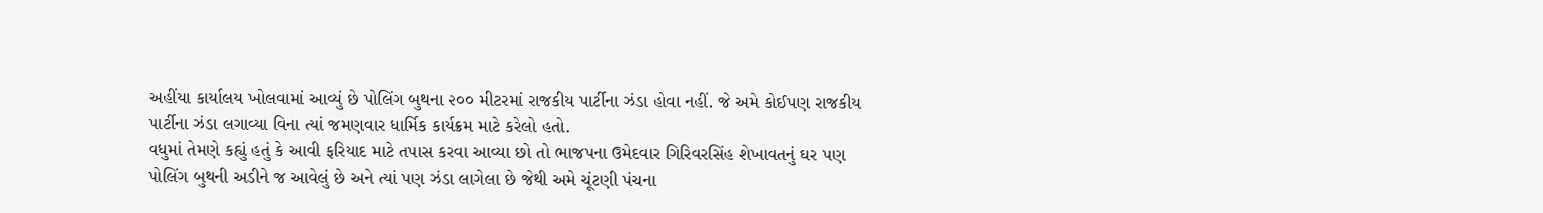અહીંયા કાર્યાલય ખોલવામાં આવ્યું છે પોલિંગ બુથના ૨૦૦ મીટરમાં રાજકીય પાર્ટીના ઝંડા હોવા નહીં. જે અમે કોઈપણ રાજકીય પાર્ટીના ઝંડા લગાવ્યા વિના ત્યાં જમણવાર ધાર્મિક કાર્યક્રમ માટે કરેલો હતો.
વધુમાં તેમણે કહ્યું હતું કે આવી ફરિયાદ માટે તપાસ કરવા આવ્યા છો તો ભાજપના ઉમેદવાર ગિરિવરસિંહ શેખાવતનું ઘર પણ પોલિંગ બુથની અડીને જ આવેલું છે અને ત્યાં પણ ઝંડા લાગેલા છે જેથી અમે ચૂંટણી પંચના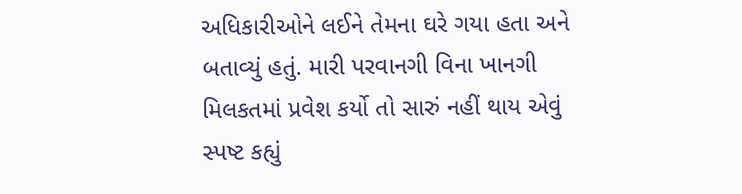અધિકારીઓને લઈને તેમના ઘરે ગયા હતા અને બતાવ્યું હતું. મારી પરવાનગી વિના ખાનગી મિલકતમાં પ્રવેશ કર્યો તો સારું નહીં થાય એવું સ્પષ્ટ કહ્યું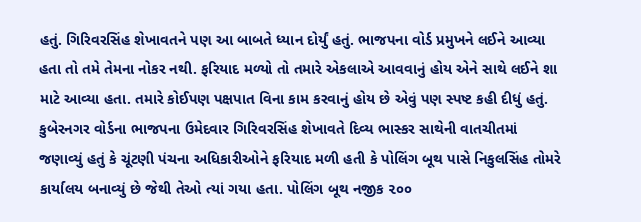હતું. ગિરિવરસિંહ શેખાવતને પણ આ બાબતે ધ્યાન દોર્યું હતું. ભાજપના વોર્ડ પ્રમુખને લઈને આવ્યા હતા તો તમે તેમના નોકર નથી. ફરિયાદ મળ્યો તો તમારે એકલાએ આવવાનું હોય એને સાથે લઈને શા માટે આવ્યા હતા. તમારે કોઈપણ પક્ષપાત વિના કામ કરવાનું હોય છે એવું પણ સ્પષ્ટ કહી દીધું હતું.
કુબેરનગર વોર્ડના ભાજપના ઉમેદવાર ગિરિવરસિંહ શેખાવતે દિવ્ય ભાસ્કર સાથેની વાતચીતમાં જણાવ્યું હતું કે ચૂંટણી પંચના અધિકારીઓને ફરિયાદ મળી હતી કે પોલિંગ બૂથ પાસે નિકુલસિંહ તોમરે કાર્યાલય બનાવ્યું છે જેથી તેઓ ત્યાં ગયા હતા. પોલિંગ બૂથ નજીક ૨૦૦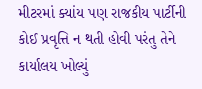મીટરમાં ક્યાંય પણ રાજકીય પાર્ટીની કોઈ પ્રવૃત્તિ ન થતી હોવી પરંતુ તેને કાર્યાલય ખોલ્યું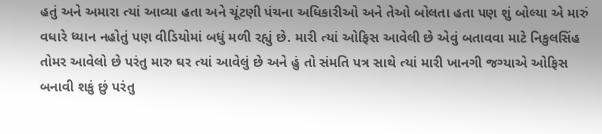હતું અને અમારા ત્યાં આવ્યા હતા અને ચૂંટણી પંચના અધિકારીઓ અને તેઓ બોલતા હતા પણ શું બોલ્યા એ મારું વધારે ધ્યાન નહોતું પણ વીડિયોમાં બધું મળી રહ્યું છે. મારી ત્યાં ઓફિસ આવેલી છે એવું બતાવવા માટે નિકુલસિંહ તોમર આવેલો છે પરંતુ મારુ ઘર ત્યાં આવેલું છે અને હું તો સંમતિ પત્ર સાથે ત્યાં મારી ખાનગી જગ્યાએ ઓફિસ બનાવી શકું છું પરંતુ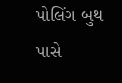પોલિંગ બુથ પાસે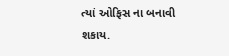ત્યાં ઓફિસ ના બનાવી શકાય.